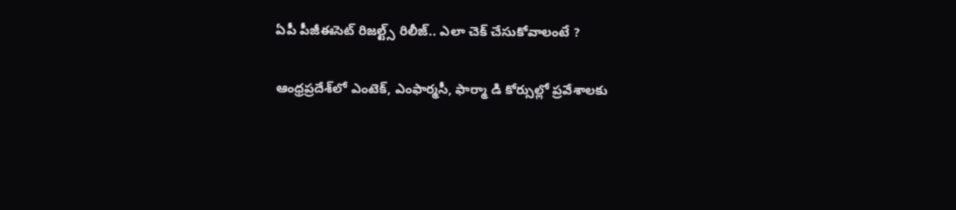ఏపీ పీజీఈసెట్‌ రిజల్ట్స్ రిలీజ్.. ఎలా చెక్ చేసుకోవాలంటే ?

ఆంధ్రప్రదేశ్‌లో ఎంటెక్, ఎంఫార్మసీ, ఫార్మా డి కోర్సుల్లో ప్రవేశాలకు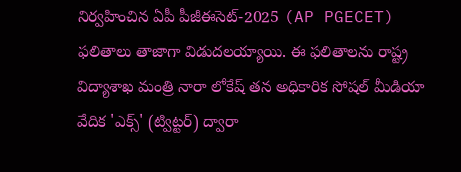నిర్వహించిన ఏపీ పీజీఈసెట్-2025 (AP PGECET) ఫలితాలు తాజాగా విడుదలయ్యాయి. ఈ ఫలితాలను రాష్ట్ర విద్యాశాఖ మంత్రి నారా లోకేష్ తన అధికారిక సోషల్ మీడియా వేదిక 'ఎక్స్‌' (ట్విట్టర్) ద్వారా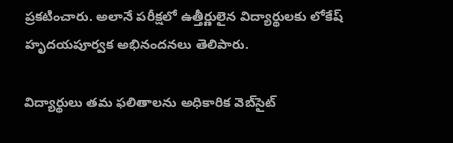ప్రకటించారు. అలానే పరీక్షలో ఉత్తీర్ణులైన విద్యార్థులకు లోకేష్ హృదయపూర్వక అభినందనలు తెలిపారు.

విద్యార్థులు తమ ఫలితాలను అధికారిక వెబ్‌సైట్‌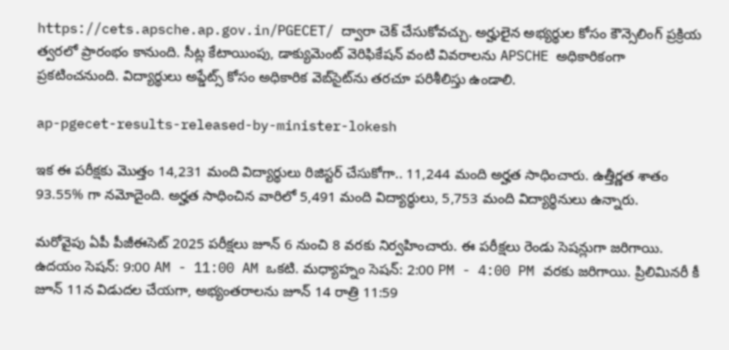https://cets.apsche.ap.gov.in/PGECET/ ద్వారా చెక్ చేసుకోవచ్చు. అర్హులైన అభ్యర్థుల కోసం కౌన్సెలింగ్ ప్రక్రియ త్వరలో ప్రారంభం కానుంది. సీట్ల కేటాయింపు, డాక్యుమెంట్ వెరిఫికేషన్ వంటి వివరాలను APSCHE అధికారికంగా ప్రకటించనుంది. విద్యార్థులు అప్డేట్స్ కోసం అధికారిక వెబ్‌సైట్‌ను తరచూ పరిశీలిస్తు ఉండాలి.

ap-pgecet-results-released-by-minister-lokesh

ఇక ఈ పరీక్షకు మొత్తం 14,231 మంది విద్యార్థులు రిజిస్టర్ చేసుకోగా.. 11,244 మంది అర్హత సాధించారు. ఉత్తీర్ణత శాతం 93.55% గా నమోదైంది. అర్హత సాధించిన వారిలో 5,491 మంది విద్యార్థులు, 5,753 మంది విద్యార్థినులు ఉన్నారు.

మరోవైపు ఏపీ పీజీఈసెట్ 2025 పరీక్షలు జూన్ 6 నుంచి 8 వరకు నిర్వహించారు. ఈ పరీక్షలు రెండు సెషన్లుగా జరిగాయి. ఉదయం సెషన్: 9:00 AM - 11:00 AM ఒకటి. మధ్యాహ్నం సెషన్: 2:00 PM - 4:00 PM వరకు జరిగాయి. ప్రిలిమినరీ కీ జూన్ 11న విడుదల చేయగా, అభ్యంతరాలను జూన్ 14 రాత్రి 11:59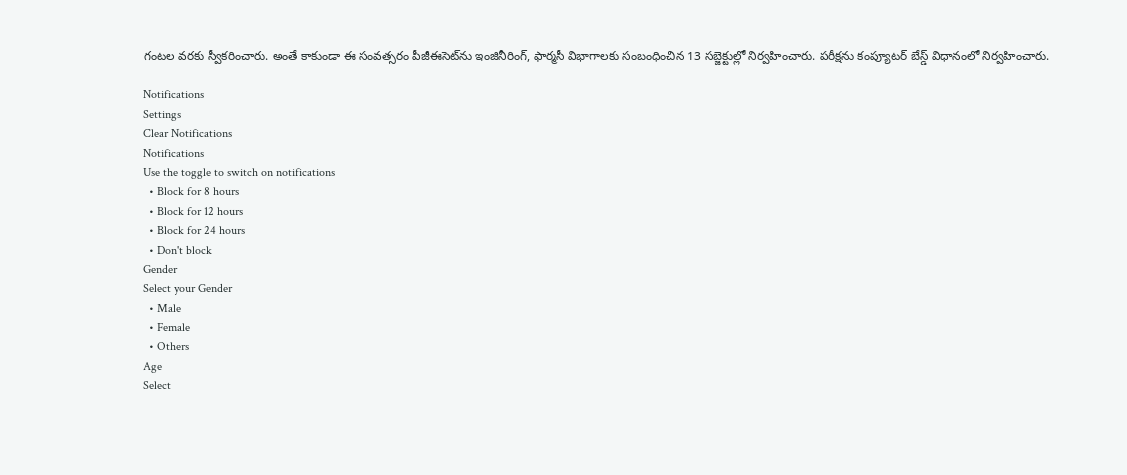గంటల వరకు స్వీకరించారు. అంతే కాకుండా ఈ సంవత్సరం పీజీఈసెట్‌ను ఇంజినీరింగ్, ఫార్మసీ విభాగాలకు సంబంధించిన 13 సబ్జెక్టుల్లో నిర్వహించారు. పరీక్షను కంప్యూటర్ బేస్డ్ విధానంలో నిర్వహించారు.

Notifications
Settings
Clear Notifications
Notifications
Use the toggle to switch on notifications
  • Block for 8 hours
  • Block for 12 hours
  • Block for 24 hours
  • Don't block
Gender
Select your Gender
  • Male
  • Female
  • Others
Age
Select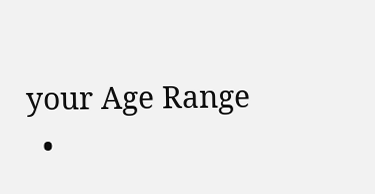your Age Range
  •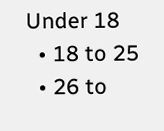Under 18
  • 18 to 25
  • 26 to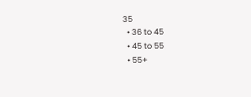35
  • 36 to 45
  • 45 to 55
  • 55+